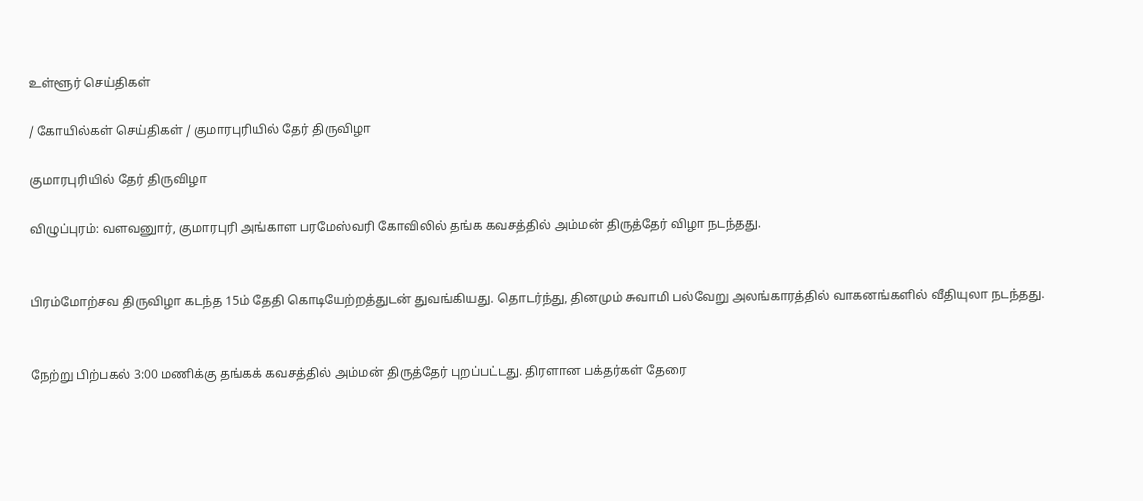உள்ளூர் செய்திகள்

/ கோயில்கள் செய்திகள் / குமாரபுரியில் தேர் திருவிழா

குமாரபுரியில் தேர் திருவிழா

விழுப்புரம்: வளவனுார், குமாரபுரி அங்காள பரமேஸ்வரி கோவிலில் தங்க கவசத்தில் அம்மன் திருத்தேர் விழா நடந்தது.


பிரம்மோற்சவ திருவிழா கடந்த 15ம் தேதி கொடியேற்றத்துடன் துவங்கியது. தொடர்ந்து, தினமும் சுவாமி பல்வேறு அலங்காரத்தில் வாகனங்களில் வீதியுலா நடந்தது.


நேற்று பிற்பகல் 3:00 மணிக்கு தங்கக் கவசத்தில் அம்மன் திருத்தேர் புறப்பட்டது. திரளான பக்தர்கள் தேரை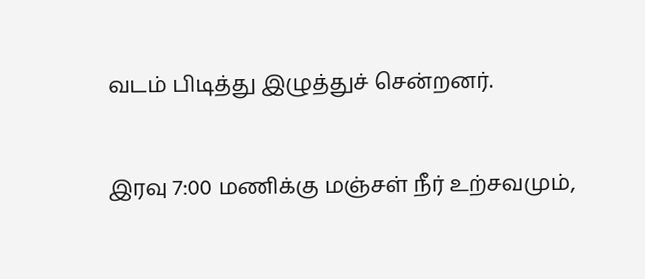வடம் பிடித்து இழுத்துச் சென்றனர்.


இரவு 7:00 மணிக்கு மஞ்சள் நீர் உற்சவமும்,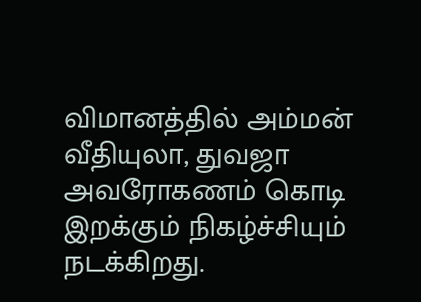விமானத்தில் அம்மன் வீதியுலா, துவஜா அவரோகணம் கொடி இறக்கும் நிகழ்ச்சியும் நடக்கிறது.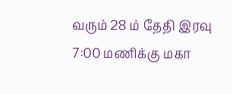வரும் 28 ம் தேதி இரவு 7:00 மணிக்கு மகா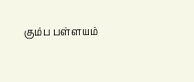கும்ப பள்ளயம்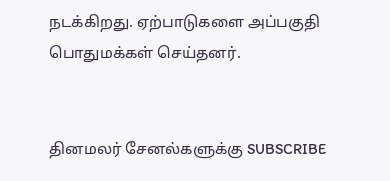நடக்கிறது. ஏற்பாடுகளை அப்பகுதி பொதுமக்கள் செய்தனர்.


தினமலர் சேனல்களுக்கு SUBSCRIBE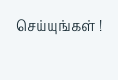செய்யுங்கள் !